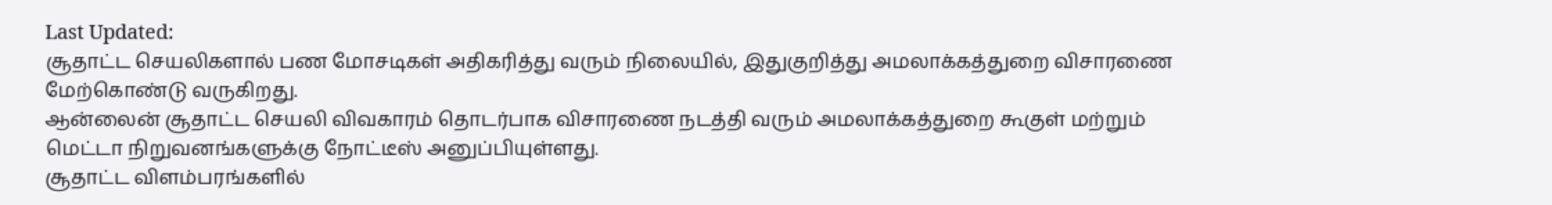Last Updated:
சூதாட்ட செயலிகளால் பண மோசடிகள் அதிகரித்து வரும் நிலையில், இதுகுறித்து அமலாக்கத்துறை விசாரணை மேற்கொண்டு வருகிறது.
ஆன்லைன் சூதாட்ட செயலி விவகாரம் தொடர்பாக விசாரணை நடத்தி வரும் அமலாக்கத்துறை கூகுள் மற்றும் மெட்டா நிறுவனங்களுக்கு நோட்டீஸ் அனுப்பியுள்ளது.
சூதாட்ட விளம்பரங்களில்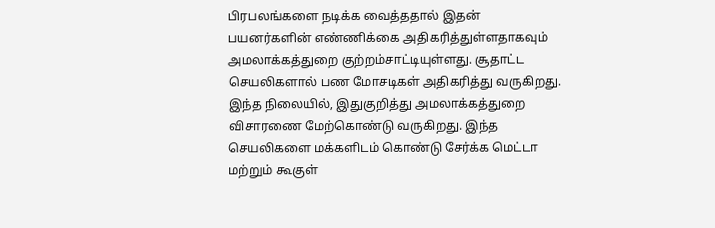பிரபலங்களை நடிக்க வைத்ததால் இதன் பயனர்களின் எண்ணிக்கை அதிகரித்துள்ளதாகவும் அமலாக்கத்துறை குற்றம்சாட்டியுள்ளது. சூதாட்ட செயலிகளால் பண மோசடிகள் அதிகரித்து வருகிறது. இந்த நிலையில், இதுகுறித்து அமலாக்கத்துறை விசாரணை மேற்கொண்டு வருகிறது. இந்த செயலிகளை மக்களிடம் கொண்டு சேர்க்க மெட்டா மற்றும் கூகுள்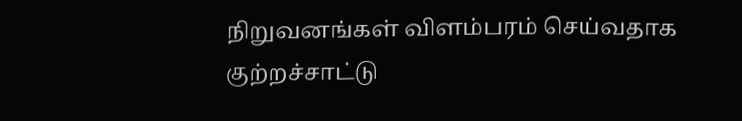நிறுவனங்கள் விளம்பரம் செய்வதாக குற்றச்சாட்டு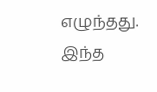எழுந்தது.
இந்த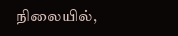நிலையில்,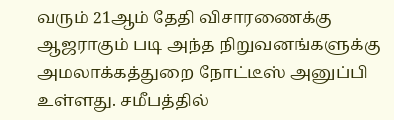வரும் 21ஆம் தேதி விசாரணைக்கு ஆஜராகும் படி அந்த நிறுவனங்களுக்கு அமலாக்கத்துறை நோட்டீஸ் அனுப்பி உள்ளது. சமீபத்தில்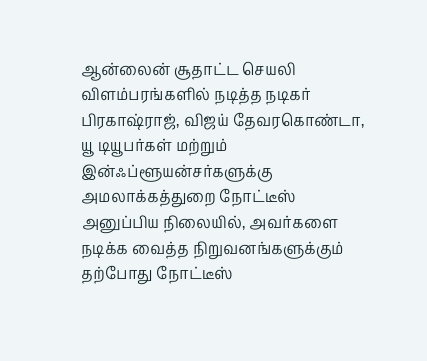ஆன்லைன் சூதாட்ட செயலி விளம்பரங்களில் நடித்த நடிகர் பிரகாஷ்ராஜ், விஜய் தேவரகொண்டா, யூ டியூபர்கள் மற்றும் இன்ஃப்ளூயன்சர்களுக்கு அமலாக்கத்துறை நோட்டீஸ் அனுப்பிய நிலையில், அவர்களை நடிக்க வைத்த நிறுவனங்களுக்கும் தற்போது நோட்டீஸ்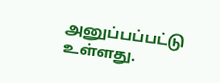அனுப்பப்பட்டு உள்ளது.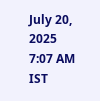July 20, 2025 7:07 AM IST